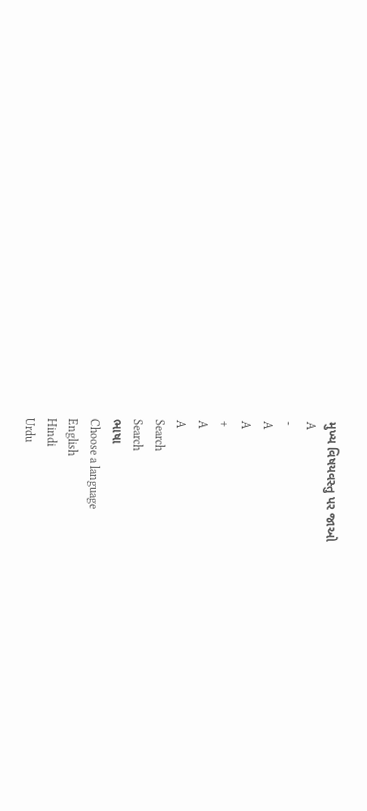મુખ્ય વિષયવસ્તુ પર જાઓ
A
-
A
A
+
A
A
Search
Search
ભાષા
Choose a language
English
Hindi
Urdu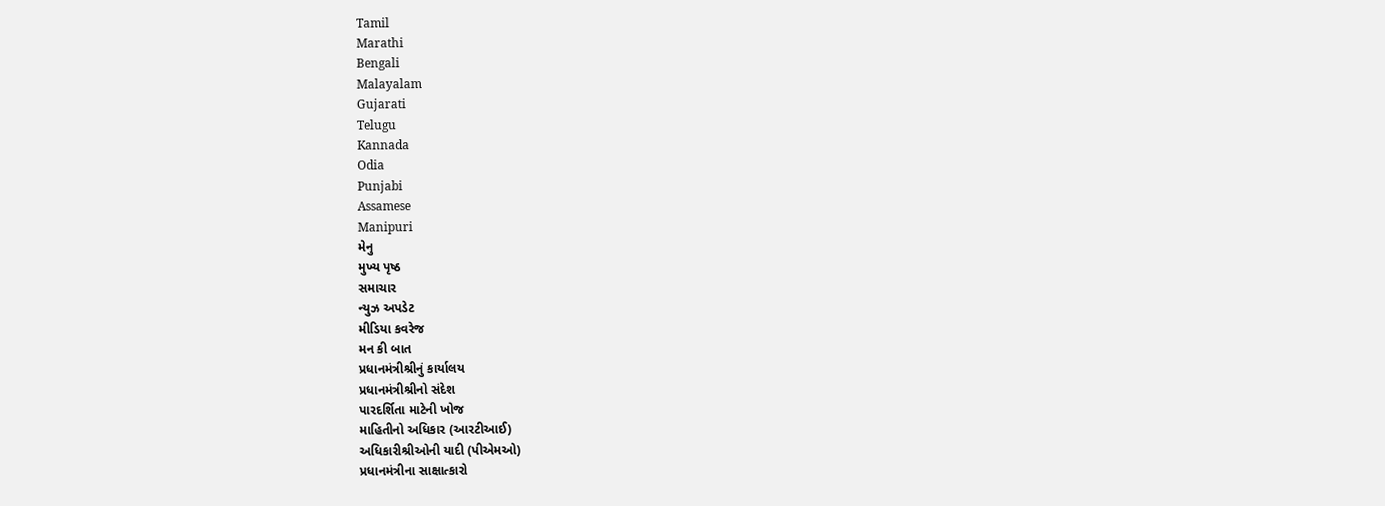Tamil
Marathi
Bengali
Malayalam
Gujarati
Telugu
Kannada
Odia
Punjabi
Assamese
Manipuri
મેનુ
મુખ્ય પૃષ્ઠ
સમાચાર
ન્યુઝ અપડેટ
મીડિયા કવરેજ
મન કી બાત
પ્રધાનમંત્રીશ્રીનું કાર્યાલય
પ્રધાનમંત્રીશ્રીનો સંદેશ
પારદર્શિતા માટેની ખોજ
માહિતીનો અધિકાર (આરટીઆઈ)
અધિકારીશ્રીઓની યાદી (પીએમઓ)
પ્રધાનમંત્રીના સાક્ષાત્કારો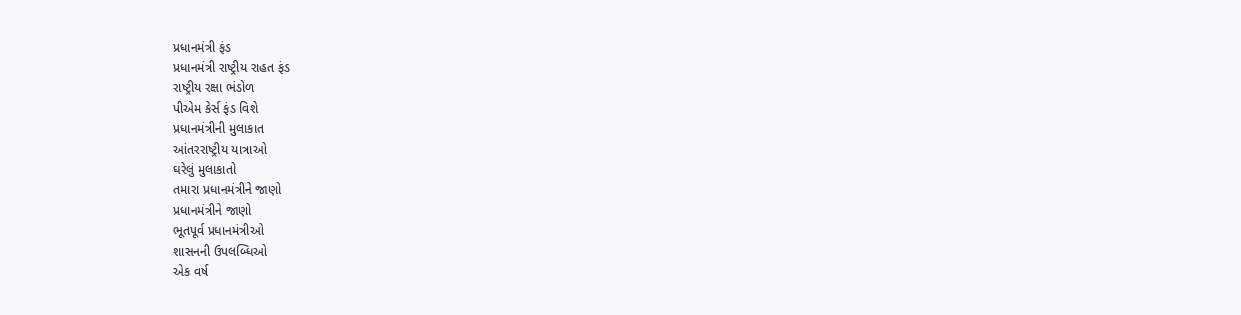પ્રધાનમંત્રી ફંડ
પ્રધાનમંત્રી રાષ્ટ્રીય રાહત ફંડ
રાષ્ટ્રીય રક્ષા ભંડોળ
પીએમ કેર્સ ફંડ વિશે
પ્રધાનમંત્રીની મુલાકાત
આંતરરાષ્ટ્રીય યાત્રાઓ
ઘરેલું મુલાકાતો
તમારા પ્રધાનમંત્રીને જાણો
પ્રધાનમંત્રીને જાણો
ભૂતપૂર્વ પ્રધાનમંત્રીઓ
શાસનની ઉપલબ્ધિઓ
એક વર્ષ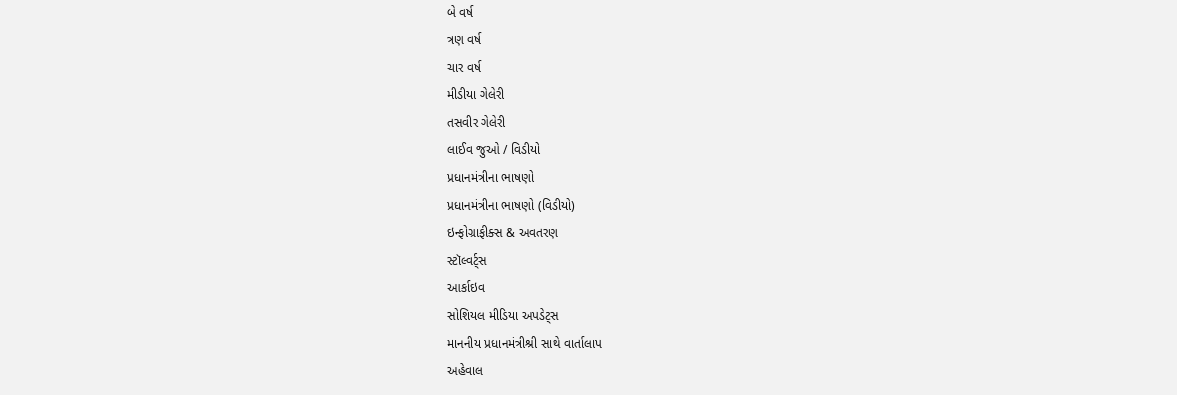બે વર્ષ
ત્રણ વર્ષ
ચાર વર્ષ
મીડીયા ગેલેરી
તસવીર ગેલેરી
લાઈવ જુઓ / વિડીયો
પ્રધાનમંત્રીના ભાષણો
પ્રધાનમંત્રીના ભાષણો (વિડીયો)
ઇન્ફોગ્રાફીક્સ & અવતરણ
સ્ટૉલ્વર્ટ્સ
આર્કાઇવ
સોશિયલ મીડિયા અપડેટ્સ
માનનીય પ્રધાનમંત્રીશ્રી સાથે વાર્તાલાપ
અહેવાલ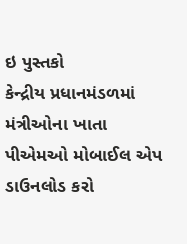ઇ પુસ્તકો
કેન્દ્રીય પ્રધાનમંડળમાં મંત્રીઓના ખાતા
પીએમઓ મોબાઈલ એપ ડાઉનલોડ કરો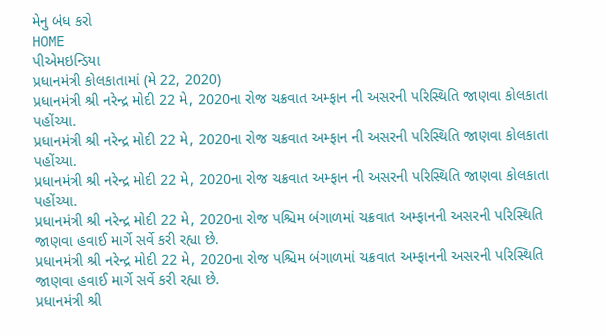મેનુ બંધ કરો
HOME
પીએમઇન્ડિયા
પ્રધાનમંત્રી કોલકાતામાં (મે 22, 2020)
પ્રધાનમંત્રી શ્રી નરેન્દ્ર મોદી 22 મે, 2020ના રોજ ચક્રવાત અમ્ફાન ની અસરની પરિસ્થિતિ જાણવા કોલકાતા પહોંચ્યા.
પ્રધાનમંત્રી શ્રી નરેન્દ્ર મોદી 22 મે, 2020ના રોજ ચક્રવાત અમ્ફાન ની અસરની પરિસ્થિતિ જાણવા કોલકાતા પહોંચ્યા.
પ્રધાનમંત્રી શ્રી નરેન્દ્ર મોદી 22 મે, 2020ના રોજ ચક્રવાત અમ્ફાન ની અસરની પરિસ્થિતિ જાણવા કોલકાતા પહોંચ્યા.
પ્રધાનમંત્રી શ્રી નરેન્દ્ર મોદી 22 મે, 2020ના રોજ પશ્ચિમ બંગાળમાં ચક્રવાત અમ્ફાનની અસરની પરિસ્થિતિ જાણવા હવાઈ માર્ગે સર્વે કરી રહ્યા છે.
પ્રધાનમંત્રી શ્રી નરેન્દ્ર મોદી 22 મે, 2020ના રોજ પશ્ચિમ બંગાળમાં ચક્રવાત અમ્ફાનની અસરની પરિસ્થિતિ જાણવા હવાઈ માર્ગે સર્વે કરી રહ્યા છે.
પ્રધાનમંત્રી શ્રી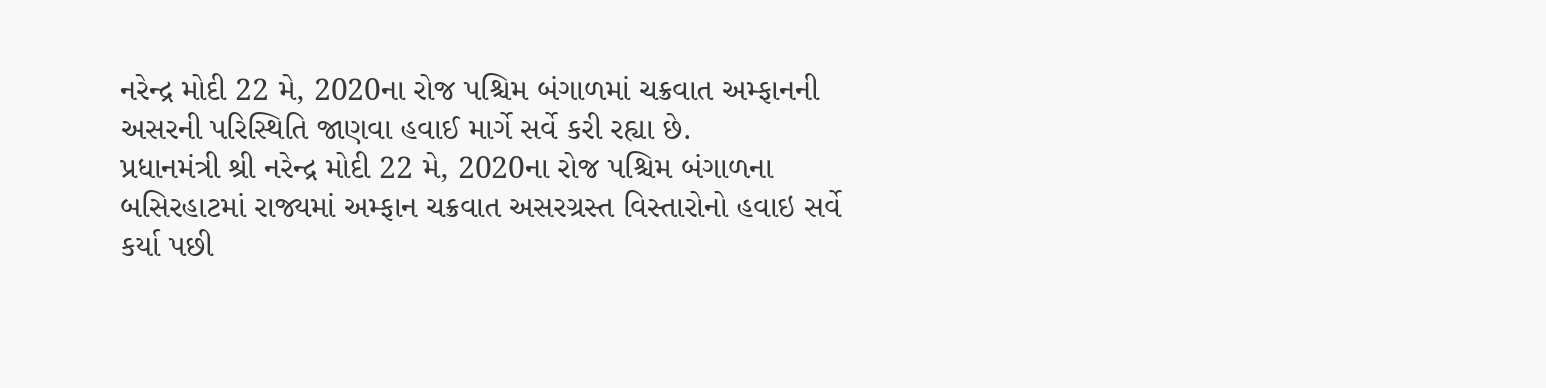નરેન્દ્ર મોદી 22 મે, 2020ના રોજ પશ્ચિમ બંગાળમાં ચક્રવાત અમ્ફાનની અસરની પરિસ્થિતિ જાણવા હવાઈ માર્ગે સર્વે કરી રહ્યા છે.
પ્રધાનમંત્રી શ્રી નરેન્દ્ર મોદી 22 મે, 2020ના રોજ પશ્ચિમ બંગાળના બસિરહાટમાં રાજ્યમાં અમ્ફાન ચક્રવાત અસરગ્રસ્ત વિસ્તારોનો હવાઇ સર્વે કર્યા પછી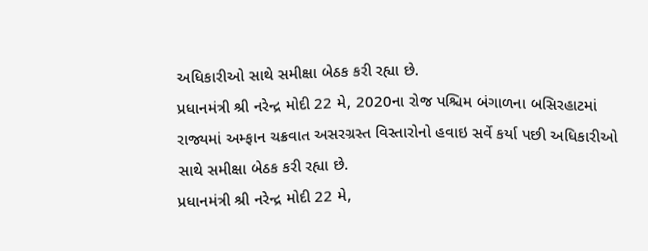અધિકારીઓ સાથે સમીક્ષા બેઠક કરી રહ્યા છે.
પ્રધાનમંત્રી શ્રી નરેન્દ્ર મોદી 22 મે, 2020ના રોજ પશ્ચિમ બંગાળના બસિરહાટમાં રાજ્યમાં અમ્ફાન ચક્રવાત અસરગ્રસ્ત વિસ્તારોનો હવાઇ સર્વે કર્યા પછી અધિકારીઓ સાથે સમીક્ષા બેઠક કરી રહ્યા છે.
પ્રધાનમંત્રી શ્રી નરેન્દ્ર મોદી 22 મે,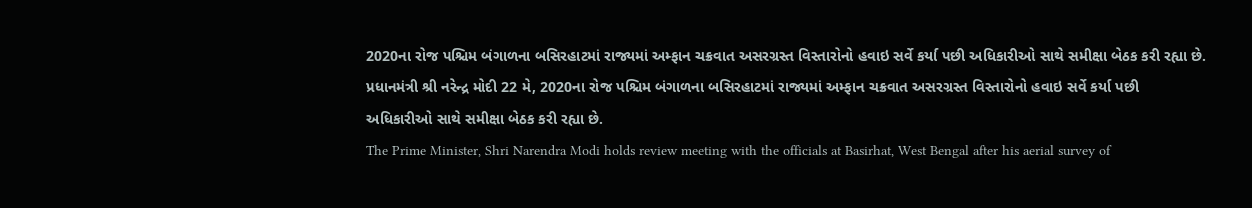2020ના રોજ પશ્ચિમ બંગાળના બસિરહાટમાં રાજ્યમાં અમ્ફાન ચક્રવાત અસરગ્રસ્ત વિસ્તારોનો હવાઇ સર્વે કર્યા પછી અધિકારીઓ સાથે સમીક્ષા બેઠક કરી રહ્યા છે.
પ્રધાનમંત્રી શ્રી નરેન્દ્ર મોદી 22 મે, 2020ના રોજ પશ્ચિમ બંગાળના બસિરહાટમાં રાજ્યમાં અમ્ફાન ચક્રવાત અસરગ્રસ્ત વિસ્તારોનો હવાઇ સર્વે કર્યા પછી અધિકારીઓ સાથે સમીક્ષા બેઠક કરી રહ્યા છે.
The Prime Minister, Shri Narendra Modi holds review meeting with the officials at Basirhat, West Bengal after his aerial survey of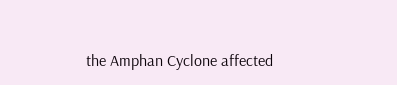the Amphan Cyclone affected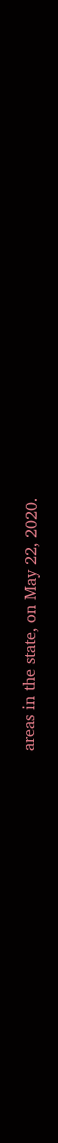areas in the state, on May 22, 2020.